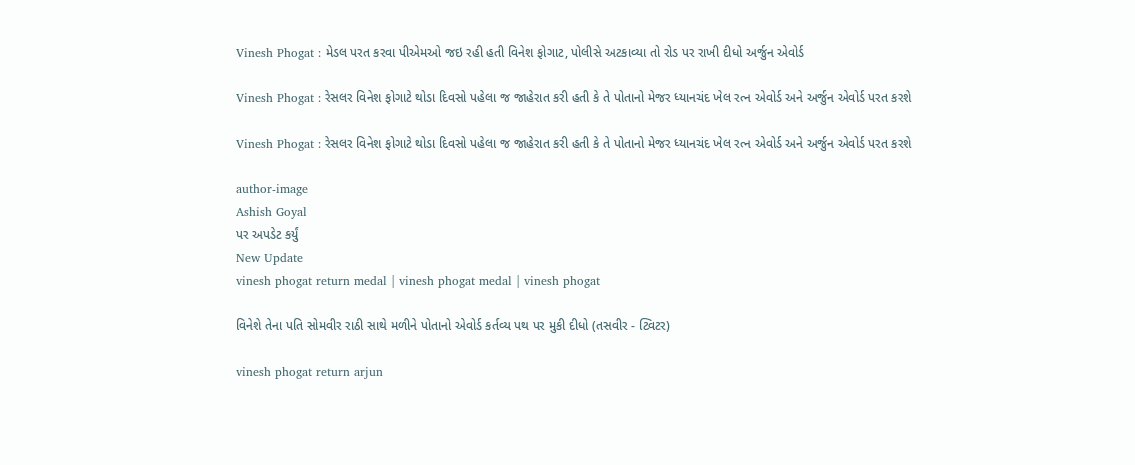Vinesh Phogat : મેડલ પરત કરવા પીએમઓ જઇ રહી હતી વિનેશ ફોગાટ, પોલીસે અટકાવ્યા તો રોડ પર રાખી દીધો અર્જુન એવોર્ડ

Vinesh Phogat : રેસલર વિનેશ ફોગાટે થોડા દિવસો પહેલા જ જાહેરાત કરી હતી કે તે પોતાનો મેજર ધ્યાનચંદ ખેલ રત્ન એવોર્ડ અને અર્જુન એવોર્ડ પરત કરશે

Vinesh Phogat : રેસલર વિનેશ ફોગાટે થોડા દિવસો પહેલા જ જાહેરાત કરી હતી કે તે પોતાનો મેજર ધ્યાનચંદ ખેલ રત્ન એવોર્ડ અને અર્જુન એવોર્ડ પરત કરશે

author-image
Ashish Goyal
પર અપડેટ કર્યું
New Update
vinesh phogat return medal | vinesh phogat medal | vinesh phogat

વિનેશે તેના પતિ સોમવીર રાઠી સાથે મળીને પોતાનો એવોર્ડ કર્તવ્ય પથ પર મુકી દીધો (તસવીર - ટ્વિટર)

vinesh phogat return arjun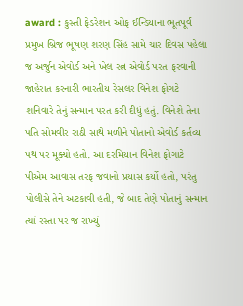award : કુસ્તી ફેડરેશન ઓફ ઈન્ડિયાના ભૂતપૂર્વ પ્રમુખ બ્રિજ ભૂષણ શરણ સિંહ સામે ચાર દિવસ પહેલા જ અર્જુન એવોર્ડ અને ખેલ રત્ન એવોર્ડ પરત ફરવાની જાહેરાત કરનારી ભારતીય રેસલર વિનેશ ફોગટે શનિવારે તેનું સન્માન પરત કરી દીધું હતું. વિનેશે તેના પતિ સોમવીર રાઠી સાથે મળીને પોતાનો એવોર્ડ કર્તવ્ય પથ પર મૂક્યો હતો. આ દરમિયાન વિનેશ ફોગાટે પીએમ આવાસ તરફ જવાનો પ્રયાસ કર્યો હતો, પરંતુ પોલીસે તેને અટકાવી હતી, જે બાદ તેણે પોતાનું સન્માન ત્યાં રસ્તા પર જ રાખ્યું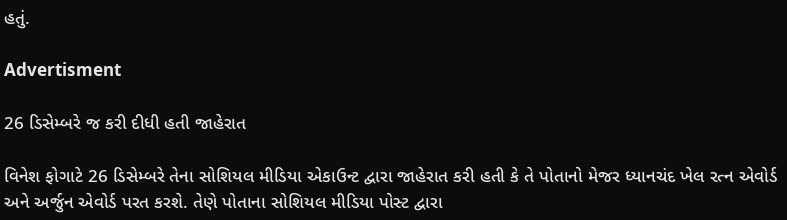હતું.

Advertisment

26 ડિસેમ્બરે જ કરી દીધી હતી જાહેરાત

વિનેશ ફોગાટે 26 ડિસેમ્બરે તેના સોશિયલ મીડિયા એકાઉન્ટ દ્વારા જાહેરાત કરી હતી કે તે પોતાનો મેજર ધ્યાનચંદ ખેલ રત્ન એવોર્ડ અને અર્જુન એવોર્ડ પરત કરશે. તેણે પોતાના સોશિયલ મીડિયા પોસ્ટ દ્વારા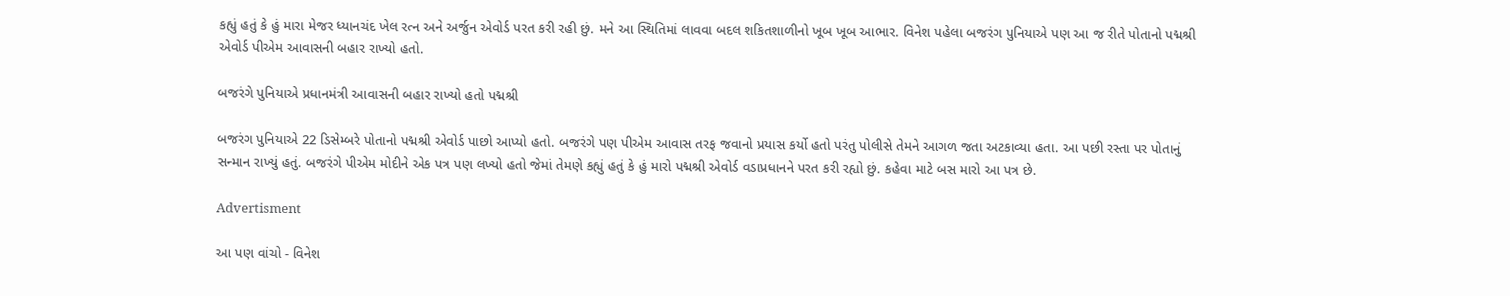કહ્યું હતું કે હું મારા મેજર ધ્યાનચંદ ખેલ રત્ન અને અર્જુન એવોર્ડ પરત કરી રહી છું. મને આ સ્થિતિમાં લાવવા બદલ શકિતશાળીનો ખૂબ ખૂબ આભાર. વિનેશ પહેલા બજરંગ પુનિયાએ પણ આ જ રીતે પોતાનો પદ્મશ્રી એવોર્ડ પીએમ આવાસની બહાર રાખ્યો હતો.

બજરંગે પુનિયાએ પ્રધાનમંત્રી આવાસની બહાર રાખ્યો હતો પદ્મશ્રી

બજરંગ પુનિયાએ 22 ડિસેમ્બરે પોતાનો પદ્મશ્રી એવોર્ડ પાછો આપ્યો હતો. બજરંગે પણ પીએમ આવાસ તરફ જવાનો પ્રયાસ કર્યો હતો પરંતુ પોલીસે તેમને આગળ જતા અટકાવ્યા હતા. આ પછી રસ્તા પર પોતાનું સન્માન રાખ્યું હતું. બજરંગે પીએમ મોદીને એક પત્ર પણ લખ્યો હતો જેમાં તેમણે કહ્યું હતું કે હું મારો પદ્મશ્રી એવોર્ડ વડાપ્રધાનને પરત કરી રહ્યો છું. કહેવા માટે બસ મારો આ પત્ર છે.

Advertisment

આ પણ વાંચો - વિનેશ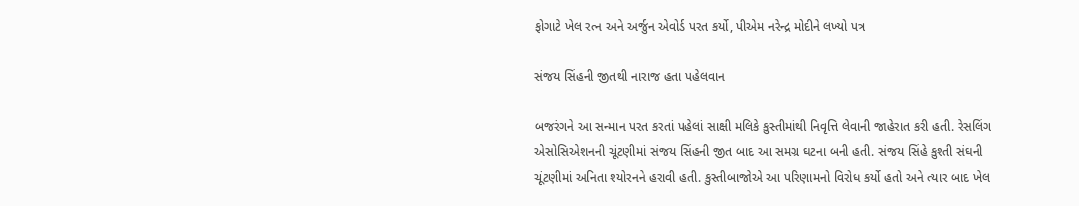ફોગાટે ખેલ રત્ન અને અર્જુન એવોર્ડ પરત કર્યો, પીએમ નરેન્દ્ર મોદીને લખ્યો પત્ર

સંજય સિંહની જીતથી નારાજ હતા પહેલવાન

બજરંગને આ સન્માન પરત કરતાં પહેલાં સાક્ષી મલિકે કુસ્તીમાંથી નિવૃત્તિ લેવાની જાહેરાત કરી હતી. રેસલિંગ એસોસિએશનની ચૂંટણીમાં સંજય સિંહની જીત બાદ આ સમગ્ર ઘટના બની હતી. સંજય સિંહે કુશ્તી સંઘની ચૂંટણીમાં અનિતા શ્યોરનને હરાવી હતી. કુસ્તીબાજોએ આ પરિણામનો વિરોધ કર્યો હતો અને ત્યાર બાદ ખેલ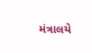મંત્રાલયે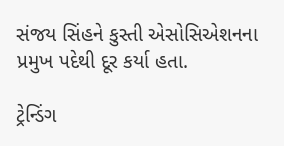સંજય સિંહને કુસ્તી એસોસિએશનના પ્રમુખ પદેથી દૂર કર્યા હતા.

ટ્રેન્ડિંગ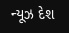ન્યૂઝ દેશ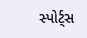સ્પોર્ટ્સ